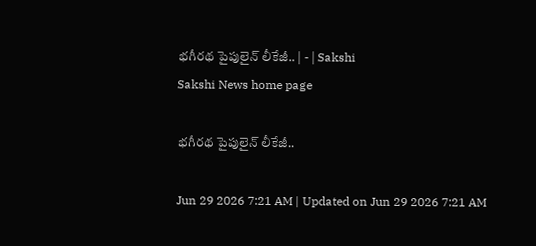భగీరథ పైపులైన్‌ లీకేజీ.. | - | Sakshi
Sakshi News home page

భగీరథ పైపులైన్‌ లీకేజీ..

Jun 29 2026 7:21 AM | Updated on Jun 29 2026 7:21 AM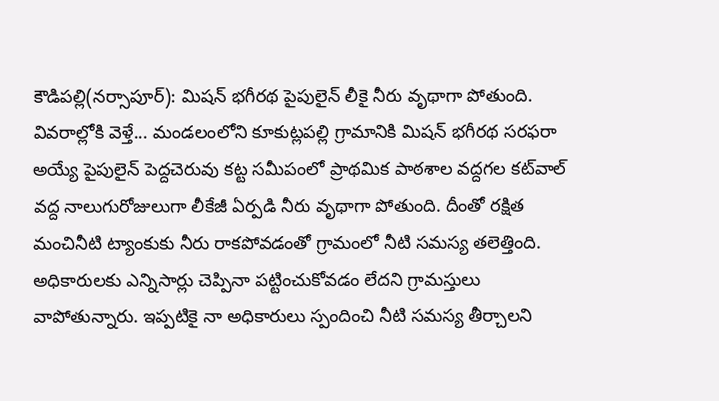కౌడిపల్లి(నర్సాపూర్‌): మిషన్‌ భగీరథ పైపులైన్‌ లీకై నీరు వృథాగా పోతుంది. వివరాల్లోకి వెళ్తే... మండలంలోని కూకుట్లపల్లి గ్రామానికి మిషన్‌ భగీరథ సరఫరా అయ్యే పైపులైన్‌ పెద్దచెరువు కట్ట సమీపంలో ప్రాథమిక పాఠశాల వద్దగల కట్‌వాల్‌ వద్ద నాలుగురోజులుగా లీకేజీ ఏర్పడి నీరు వృథాగా పోతుంది. దీంతో రక్షిత మంచినీటి ట్యాంకుకు నీరు రాకపోవడంతో గ్రామంలో నీటి సమస్య తలెత్తింది. అధికారులకు ఎన్నిసార్లు చెప్పినా పట్టించుకోవడం లేదని గ్రామస్తులు వాపోతున్నారు. ఇప్పటికై నా అధికారులు స్పందించి నీటి సమస్య తీర్చాలని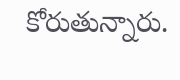కోరుతున్నారు.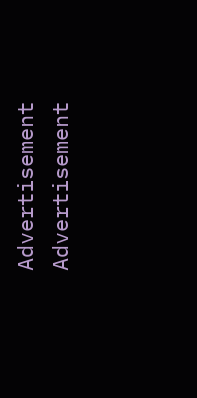Advertisement
Advertisement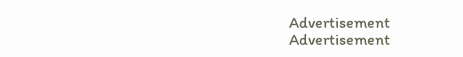Advertisement
Advertisement